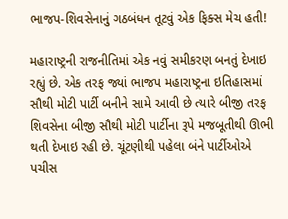ભાજપ-શિવસેનાનું ગઠબંધન તૂટવું એક ફિક્સ મેચ હતી!

મહારાષ્ટ્રની રાજનીતિમાં એક નવું સમીકરણ બનતું દેખાઇ રહ્યું છે. એક તરફ જ્યાં ભાજપ મહારાષ્ટ્રના ઇતિહાસમાં સૌથી મોટી પાર્ટી બનીને સામે આવી છે ત્યારે બીજી તરફ શિવસેના બીજી સૌથી મોટી પાર્ટીના રૂપે મજબૂતીથી ઊભી થતી દેખાઇ રહી છે. ચૂંટણીથી પહેલા બંને પાર્ટીઓએ પચીસ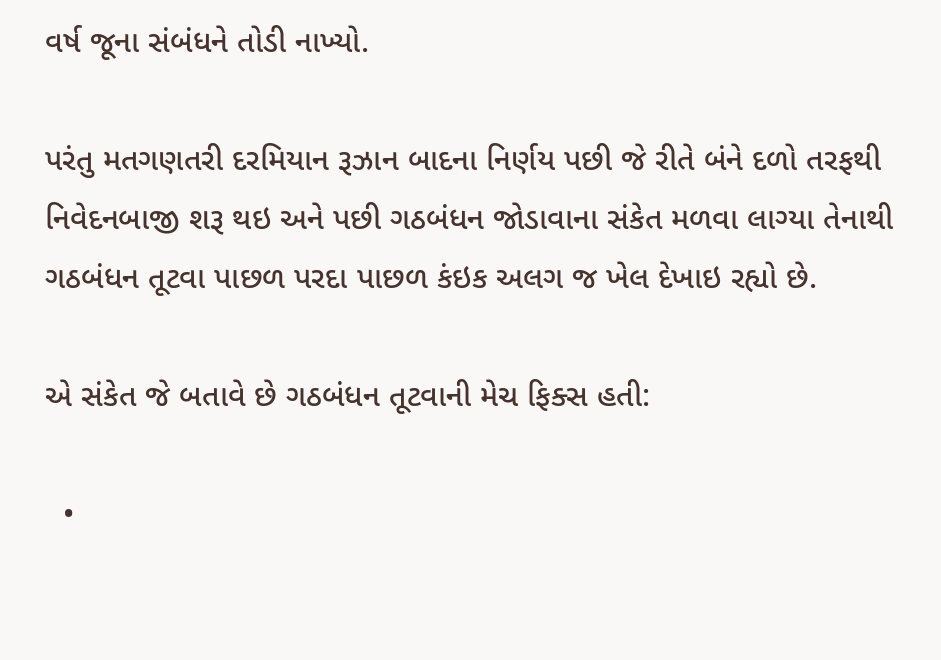વર્ષ જૂના સંબંધને તોડી નાખ્યો.

પરંતુ મતગણતરી દરમિયાન રૂઝાન બાદના નિર્ણય પછી જે રીતે બંને દળો તરફથી નિવેદનબાજી શરૂ થઇ અને પછી ગઠબંધન જોડાવાના સંકેત મળવા લાગ્યા તેનાથી ગઠબંધન તૂટવા પાછળ પરદા પાછળ કંઇક અલગ જ ખેલ દેખાઇ રહ્યો છે.

એ સંકેત જે બતાવે છે ગઠબંધન તૂટવાની મેચ ફિક્સ હતી:

  •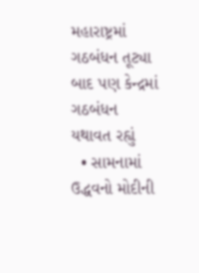મહારાષ્ટ્રમાં ગઠબંધન તૂટ્યા બાદ પણ કેન્દ્રમાં ગઠબંધન યથાવત રહ્યું
  • સામનામાં ઉદ્ધવનો મોદીની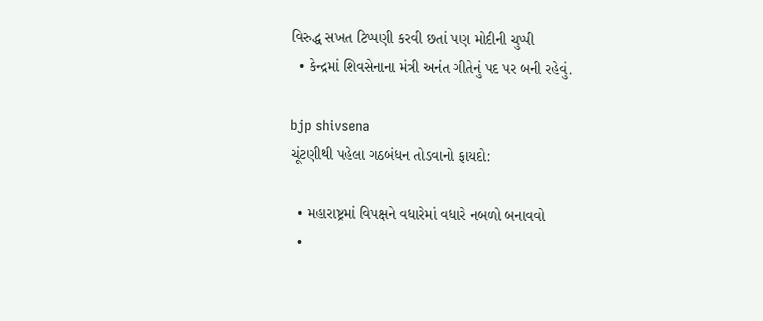વિરુદ્ધ સખત ટિપ્પણી કરવી છતાં પણ મોદીની ચુપ્પી
  • કેન્દ્રમાં શિવસેનાના મંત્રી અનંત ગીતેનું પદ પર બની રહેવું.

bjp shivsena
ચૂંટણીથી પહેલા ગઠબંધન તોડવાનો ફાયદો:

  • મહારાષ્ટ્રમાં વિપક્ષને વધારેમાં વધારે નબળો બનાવવો
  •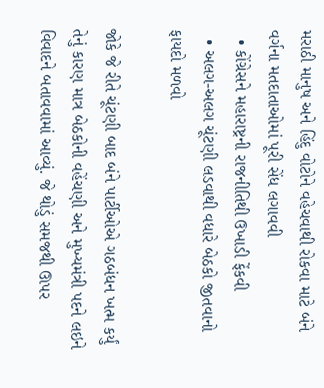મરાઠી માનુષ અને હિંદુ વોટોને વહેચવાથી રોકવા માટે બંને વર્ગના મતદાતાઓમાં પૂરી સેંધ લગાવવી
  • કોંગ્રેસને મહારાષ્ટ્રની રાજનીતિથી ઉખાડી ફેંકવી
  • અલગ-અલગ ચૂંટણી લડવાથી વધારે બેઠકો જીતવાનો ફાયદો મળવો

જોકે જે રીતે ચૂંટણી બાદ બંને પાર્ટીઓએ ગઠબંધન ખત્મ કર્યું તેનું કારણ માત્ર બેઠકોની વહેંચણી અને મુખ્યમંત્રી પદને લઇને વિવાદને બતાવવામાં આવ્યું. જે થોડું સમજથી ઊપર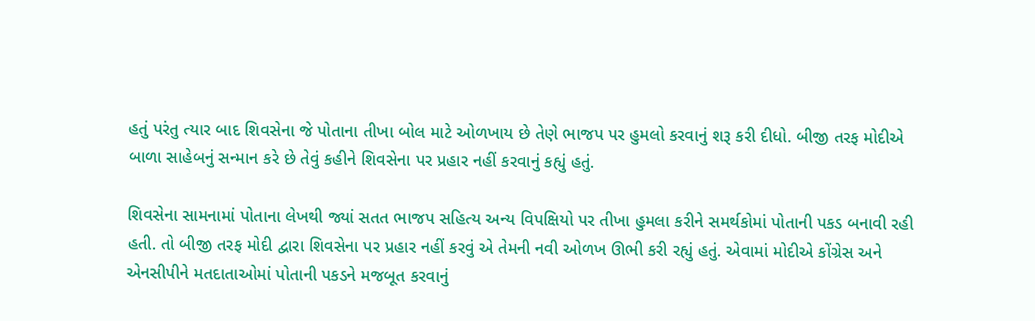હતું પરંતુ ત્યાર બાદ શિવસેના જે પોતાના તીખા બોલ માટે ઓળખાય છે તેણે ભાજપ પર હુમલો કરવાનું શરૂ કરી દીધો. બીજી તરફ મોદીએ બાળા સાહેબનું સન્માન કરે છે તેવું કહીને શિવસેના પર પ્રહાર નહીં કરવાનું કહ્યું હતું.

શિવસેના સામનામાં પોતાના લેખથી જ્યાં સતત ભાજપ સહિત્ય અન્ય વિપક્ષિયો પર તીખા હુમલા કરીને સમર્થકોમાં પોતાની પકડ બનાવી રહી હતી. તો બીજી તરફ મોદી દ્વારા શિવસેના પર પ્રહાર નહીં કરવું એ તેમની નવી ઓળખ ઊભી કરી રહ્યું હતું. એવામાં મોદીએ કોંગ્રેસ અને એનસીપીને મતદાતાઓમાં પોતાની પકડને મજબૂત કરવાનું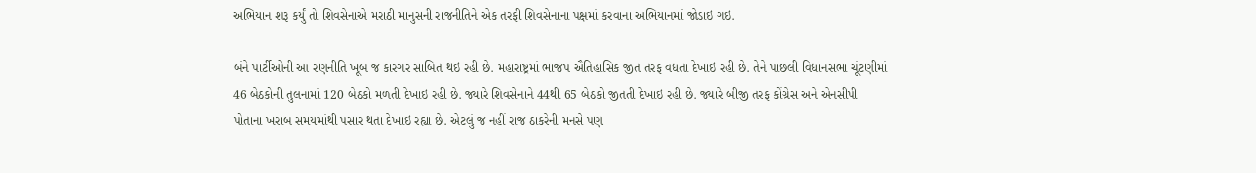અભિયાન શરૂ કર્યું તો શિવસેનાએ મરાઠી માનુસની રાજનીતિને એક તરફી શિવસેનાના પક્ષમાં કરવાના અભિયાનમાં જોડાઇ ગઇ.

બંને પાર્ટીઓની આ રણનીતિ ખૂબ જ કારગર સાબિત થઇ રહી છે. મહારાષ્ટ્રમાં ભાજપ ઐતિહાસિક જીત તરફ વધતા દેખાઇ રહી છે. તેને પાછલી વિધાનસભા ચૂંટણીમાં 46 બેઠકોની તુલનામાં 120 બેઠકો મળતી દેખાઇ રહી છે. જ્યારે શિવસેનાને 44થી 65 બેઠકો જીતતી દેખાઇ રહી છે. જ્યારે બીજી તરફ કોંગ્રેસ અને એનસીપી પોતાના ખરાબ સમયમાંથી પસાર થતા દેખાઇ રહ્યા છે. એટલું જ નહીં રાજ ઠાકરેની મનસે પણ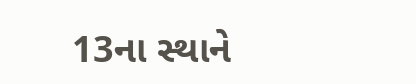13ના સ્થાને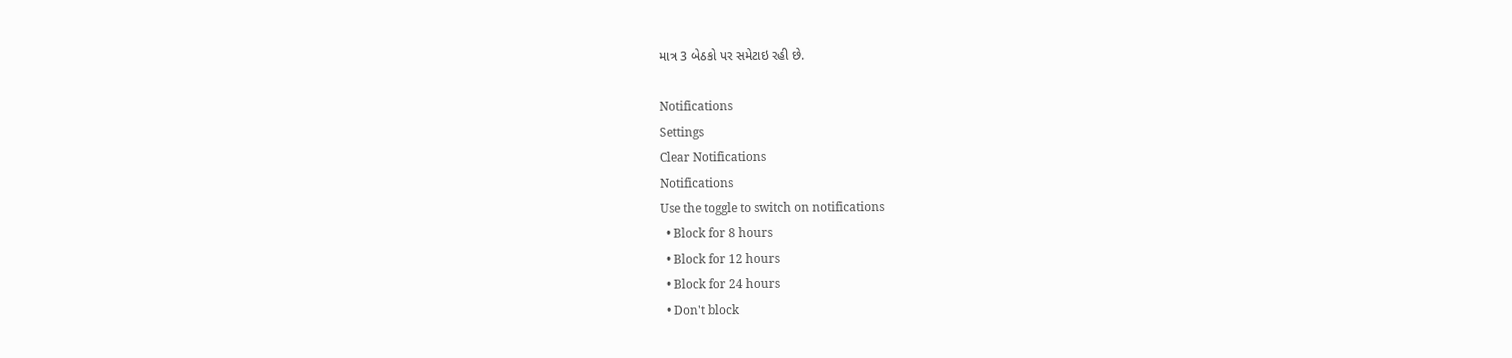માત્ર 3 બેઠકો પર સમેટાઇ રહી છે.

Notifications
Settings
Clear Notifications
Notifications
Use the toggle to switch on notifications
  • Block for 8 hours
  • Block for 12 hours
  • Block for 24 hours
  • Don't block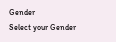Gender
Select your Gender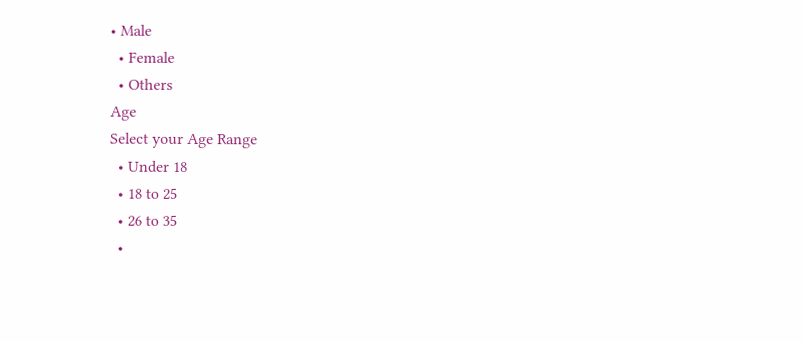• Male
  • Female
  • Others
Age
Select your Age Range
  • Under 18
  • 18 to 25
  • 26 to 35
  •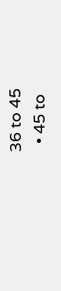36 to 45
  • 45 to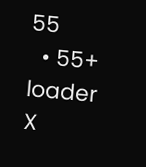55
  • 55+
loader
X